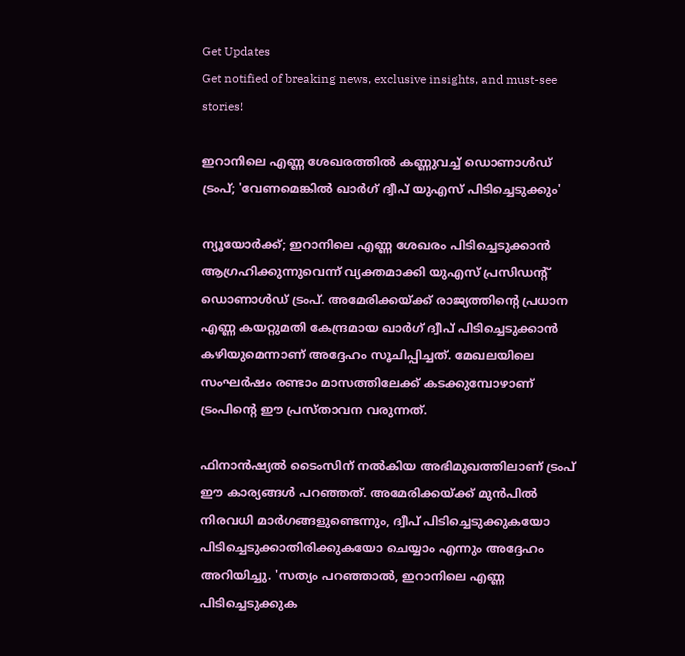Get Updates
Get notified of breaking news, exclusive insights, and must-see stories!

ഇറാനിലെ എണ്ണ ശേഖരത്തിൽ കണ്ണുവച്ച് ഡൊണാൾഡ് ട്രംപ്; 'വേണമെങ്കിൽ ഖാർഗ് ദ്വീപ് യുഎസ് പിടിച്ചെടുക്കും'

ന്യൂയോർക്ക്; ഇറാനിലെ എണ്ണ ശേഖരം പിടിച്ചെടുക്കാൻ ആഗ്രഹിക്കുന്നുവെന്ന് വ്യക്തമാക്കി യുഎസ് പ്രസിഡന്റ് ഡൊണാൾഡ് ട്രംപ്. അമേരിക്കയ്ക്ക് രാജ്യത്തിന്റെ പ്രധാന എണ്ണ കയറ്റുമതി കേന്ദ്രമായ ഖാർഗ് ദ്വീപ് പിടിച്ചെടുക്കാൻ കഴിയുമെന്നാണ് അദ്ദേഹം സൂചിപ്പിച്ചത്. മേഖലയിലെ സംഘർഷം രണ്ടാം മാസത്തിലേക്ക് കടക്കുമ്പോഴാണ് ട്രംപിന്റെ ഈ പ്രസ്‌താവന വരുന്നത്.

ഫിനാൻഷ്യൽ ടൈംസിന് നൽകിയ അഭിമുഖത്തിലാണ് ട്രംപ് ഈ കാര്യങ്ങൾ പറഞ്ഞത്. അമേരിക്കയ്ക്ക് മുൻപിൽ നിരവധി മാർഗങ്ങളുണ്ടെന്നും, ദ്വീപ് പിടിച്ചെടുക്കുകയോ പിടിച്ചെടുക്കാതിരിക്കുകയോ ചെയ്യാം എന്നും അദ്ദേഹം അറിയിച്ചു. 'സത്യം പറഞ്ഞാൽ, ഇറാനിലെ എണ്ണ പിടിച്ചെടുക്കുക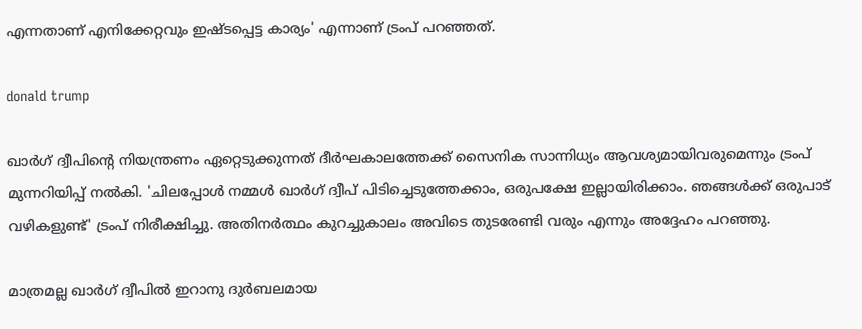എന്നതാണ് എനിക്കേറ്റവും ഇഷ്‌ടപ്പെട്ട കാര്യം' എന്നാണ് ട്രംപ് പറഞ്ഞത്.

donald trump

ഖാർഗ് ദ്വീപിന്റെ നിയന്ത്രണം ഏറ്റെടുക്കുന്നത് ദീർഘകാലത്തേക്ക് സൈനിക സാന്നിധ്യം ആവശ്യമായിവരുമെന്നും ട്രംപ് മുന്നറിയിപ്പ് നൽകി. 'ചിലപ്പോൾ നമ്മൾ ഖാർഗ് ദ്വീപ് പിടിച്ചെടുത്തേക്കാം, ഒരുപക്ഷേ ഇല്ലായിരിക്കാം. ഞങ്ങൾക്ക് ഒരുപാട് വഴികളുണ്ട്' ട്രംപ് നിരീക്ഷിച്ചു. അതിനർത്ഥം കുറച്ചുകാലം അവിടെ തുടരേണ്ടി വരും എന്നും അദ്ദേഹം പറഞ്ഞു.

മാത്രമല്ല ഖാർഗ് ദ്വീപിൽ ഇറാനു ദുർബലമായ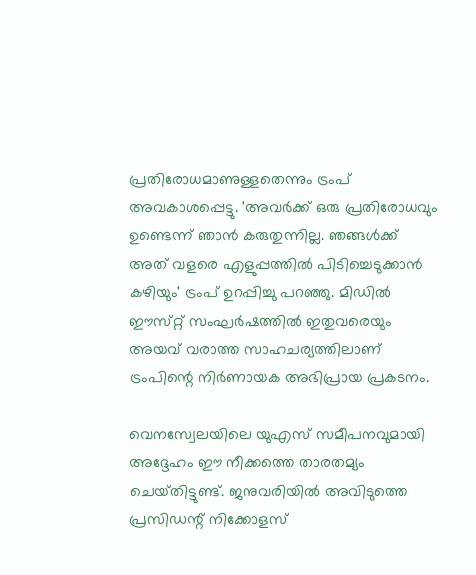പ്രതിരോധമാണുള്ളതെന്നും ട്രംപ് അവകാശപ്പെട്ടു. 'അവർക്ക് ഒരു പ്രതിരോധവും ഉണ്ടെന്ന് ഞാൻ കരുതുന്നില്ല. ഞങ്ങൾക്ക് അത് വളരെ എളുപ്പത്തിൽ പിടിച്ചെടുക്കാൻ കഴിയും' ട്രംപ് ഉറപ്പിച്ചു പറഞ്ഞു. മിഡിൽ ഈസ്‌റ്റ് സംഘർഷത്തിൽ ഇതുവരെയും അയവ് വരാത്ത സാഹചര്യത്തിലാണ് ട്രംപിന്റെ നിർണായക അഭിപ്രായ പ്രകടനം.

വെനസ്വേലയിലെ യുഎസ് സമീപനവുമായി അദ്ദേഹം ഈ നീക്കത്തെ താരതമ്യം ചെയ്‌തിട്ടുണ്ട്‌. ജനുവരിയിൽ അവിടുത്തെ പ്രസിഡന്റ് നിക്കോളസ്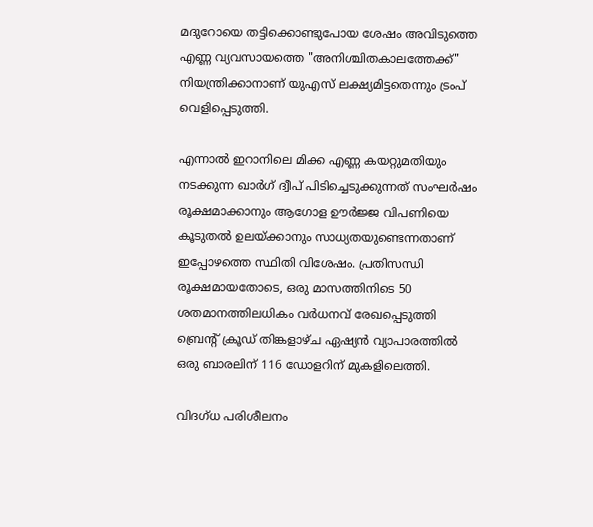മദുറോയെ തട്ടിക്കൊണ്ടുപോയ ശേഷം അവിടുത്തെ എണ്ണ വ്യവസായത്തെ "അനിശ്ചിതകാലത്തേക്ക്" നിയന്ത്രിക്കാനാണ് യുഎസ് ലക്ഷ്യമിട്ടതെന്നും ട്രംപ് വെളിപ്പെടുത്തി.

എന്നാൽ ഇറാനിലെ മിക്ക എണ്ണ കയറ്റുമതിയും നടക്കുന്ന ഖാർഗ് ദ്വീപ് പിടിച്ചെടുക്കുന്നത് സംഘർഷം രൂക്ഷമാക്കാനും ആഗോള ഊർജ്ജ വിപണിയെ കൂടുതൽ ഉലയ്ക്കാനും സാധ്യതയുണ്ടെന്നതാണ് ഇപ്പോഴത്തെ സ്ഥിതി വിശേഷം. പ്രതിസന്ധി രൂക്ഷമായതോടെ, ഒരു മാസത്തിനിടെ 50 ശതമാനത്തിലധികം വർധനവ് രേഖപ്പെടുത്തി ബ്രെന്റ് ക്രൂഡ് തിങ്കളാഴ്‌ച ഏഷ്യൻ വ്യാപാരത്തിൽ ഒരു ബാരലിന് 116 ഡോളറിന് മുകളിലെത്തി.

വിദഗ്‌ധ പരിശീലനം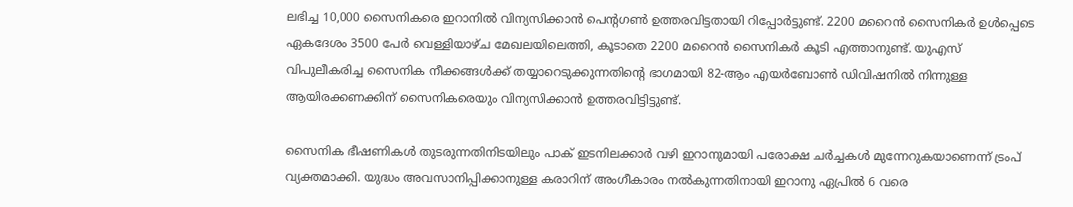ലഭിച്ച 10,000 സൈനികരെ ഇറാനിൽ വിന്യസിക്കാൻ പെന്റഗൺ ഉത്തരവിട്ടതായി റിപ്പോർട്ടുണ്ട്. 2200 മറൈൻ സൈനികർ ഉൾപ്പെടെ ഏകദേശം 3500 പേർ വെള്ളിയാഴ്‌ച മേഖലയിലെത്തി, കൂടാതെ 2200 മറൈൻ സൈനികർ കൂടി എത്താനുണ്ട്. യുഎസ് വിപുലീകരിച്ച സൈനിക നീക്കങ്ങൾക്ക് തയ്യാറെടുക്കുന്നതിന്റെ ഭാഗമായി 82-ആം എയർബോൺ ഡിവിഷനിൽ നിന്നുള്ള ആയിരക്കണക്കിന് സൈനികരെയും വിന്യസിക്കാൻ ഉത്തരവിട്ടിട്ടുണ്ട്.

സൈനിക ഭീഷണികൾ തുടരുന്നതിനിടയിലും പാക് ഇടനിലക്കാർ വഴി ഇറാനുമായി പരോക്ഷ ചർച്ചകൾ മുന്നേറുകയാണെന്ന് ട്രംപ് വ്യക്തമാക്കി. യുദ്ധം അവസാനിപ്പിക്കാനുള്ള കരാറിന് അംഗീകാരം നൽകുന്നതിനായി ഇറാനു ഏപ്രിൽ 6 വരെ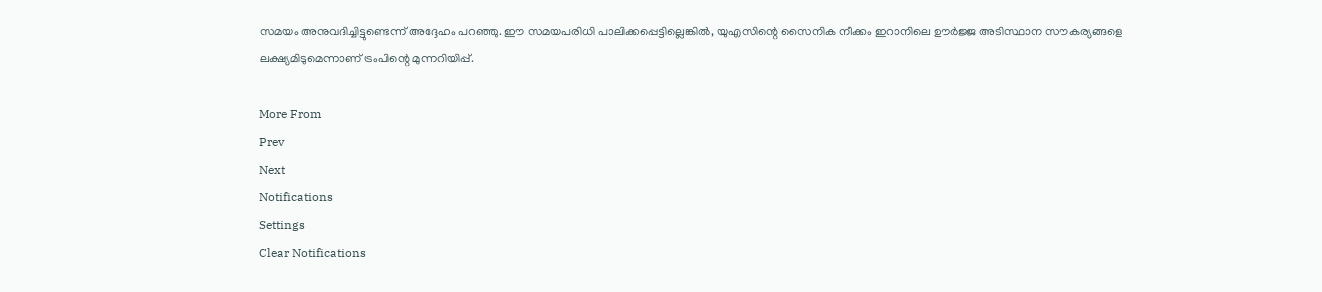സമയം അനുവദിച്ചിട്ടുണ്ടെന്ന് അദ്ദേഹം പറഞ്ഞു. ഈ സമയപരിധി പാലിക്കപ്പെട്ടില്ലെങ്കിൽ, യുഎസിന്റെ സൈനിക നീക്കം ഇറാനിലെ ഊർജ്ജ അടിസ്ഥാന സൗകര്യങ്ങളെ ലക്ഷ്യമിടുമെന്നാണ് ട്രംപിന്റെ മുന്നറിയിപ്പ്.

More From
Prev
Next
Notifications
Settings
Clear Notifications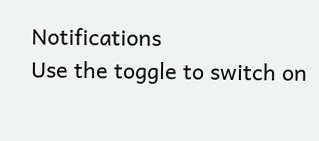Notifications
Use the toggle to switch on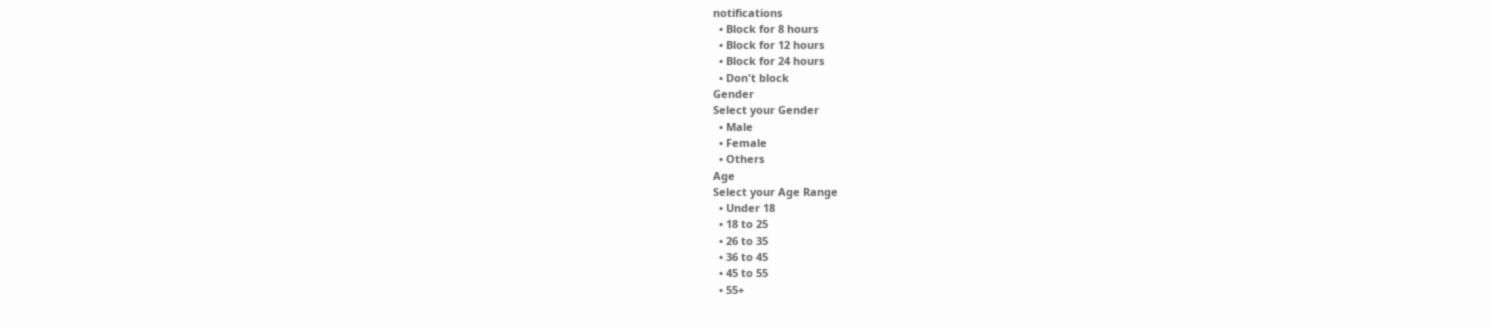notifications
  • Block for 8 hours
  • Block for 12 hours
  • Block for 24 hours
  • Don't block
Gender
Select your Gender
  • Male
  • Female
  • Others
Age
Select your Age Range
  • Under 18
  • 18 to 25
  • 26 to 35
  • 36 to 45
  • 45 to 55
  • 55+